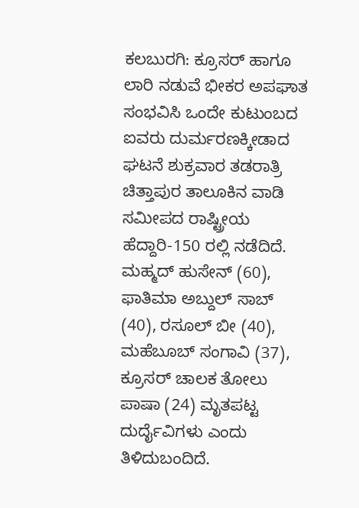ಕಲಬುರಗಿ: ಕ್ರೂಸರ್ ಹಾಗೂ ಲಾರಿ ನಡುವೆ ಭೀಕರ ಅಪಘಾತ ಸಂಭವಿಸಿ ಒಂದೇ ಕುಟುಂಬದ ಐವರು ದುರ್ಮರಣಕ್ಕೀಡಾದ ಘಟನೆ ಶುಕ್ರವಾರ ತಡರಾತ್ರಿ ಚಿತ್ತಾಪುರ ತಾಲೂಕಿನ ವಾಡಿ ಸಮೀಪದ ರಾಷ್ಟ್ರೀಯ ಹೆದ್ದಾರಿ-150 ರಲ್ಲಿ ನಡೆದಿದೆ.
ಮಹ್ಮದ್ ಹುಸೇನ್ (60), ಫಾತಿಮಾ ಅಬ್ದುಲ್ ಸಾಬ್ (40), ರಸೂಲ್ ಬೀ (40), ಮಹೆಬೂಬ್ ಸಂಗಾವಿ (37), ಕ್ರೂಸರ್ ಚಾಲಕ ತೋಲು ಪಾಷಾ (24) ಮೃತಪಟ್ಟ ದುರ್ದೈವಿಗಳು ಎಂದು ತಿಳಿದುಬಂದಿದೆ.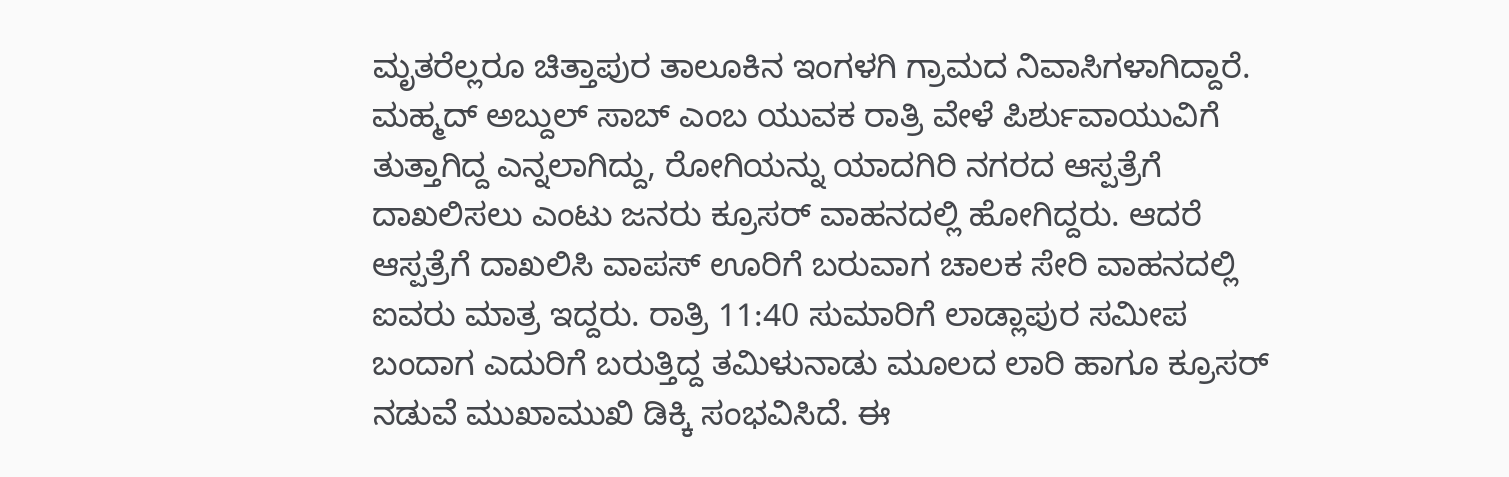ಮೃತರೆಲ್ಲರೂ ಚಿತ್ತಾಪುರ ತಾಲೂಕಿನ ಇಂಗಳಗಿ ಗ್ರಾಮದ ನಿವಾಸಿಗಳಾಗಿದ್ದಾರೆ.
ಮಹ್ಮದ್ ಅಬ್ದುಲ್ ಸಾಬ್ ಎಂಬ ಯುವಕ ರಾತ್ರಿ ವೇಳೆ ಪಿರ್ಶುವಾಯುವಿಗೆ ತುತ್ತಾಗಿದ್ದ ಎನ್ನಲಾಗಿದ್ದು, ರೋಗಿಯನ್ನು ಯಾದಗಿರಿ ನಗರದ ಆಸ್ಪತ್ರೆಗೆ ದಾಖಲಿಸಲು ಎಂಟು ಜನರು ಕ್ರೂಸರ್ ವಾಹನದಲ್ಲಿ ಹೋಗಿದ್ದರು. ಆದರೆ ಆಸ್ಪತ್ರೆಗೆ ದಾಖಲಿಸಿ ವಾಪಸ್ ಊರಿಗೆ ಬರುವಾಗ ಚಾಲಕ ಸೇರಿ ವಾಹನದಲ್ಲಿ ಐವರು ಮಾತ್ರ ಇದ್ದರು. ರಾತ್ರಿ 11:40 ಸುಮಾರಿಗೆ ಲಾಡ್ಲಾಪುರ ಸಮೀಪ ಬಂದಾಗ ಎದುರಿಗೆ ಬರುತ್ತಿದ್ದ ತಮಿಳುನಾಡು ಮೂಲದ ಲಾರಿ ಹಾಗೂ ಕ್ರೂಸರ್ ನಡುವೆ ಮುಖಾಮುಖಿ ಡಿಕ್ಕಿ ಸಂಭವಿಸಿದೆ. ಈ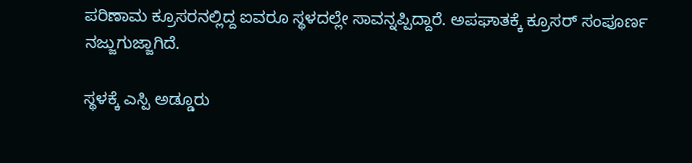ಪರಿಣಾಮ ಕ್ರೂಸರನಲ್ಲಿದ್ದ ಐವರೂ ಸ್ಥಳದಲ್ಲೇ ಸಾವನ್ನಪ್ಪಿದ್ದಾರೆ. ಅಪಘಾತಕ್ಕೆ ಕ್ರೂಸರ್ ಸಂಪೂರ್ಣ ನಜ್ಜುಗುಜ್ಜಾಗಿದೆ.

ಸ್ಥಳಕ್ಕೆ ಎಸ್ಪಿ ಅಡ್ಡೂರು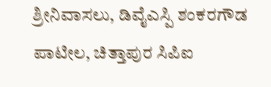ಶ್ರೀನಿವಾಸಲು, ಡಿವೈಎಸ್ಪಿ ಶಂಕರಗೌಡ ಪಾಟೀಲ, ಚಿತ್ತಾಪುರ ಸಿಪಿಐ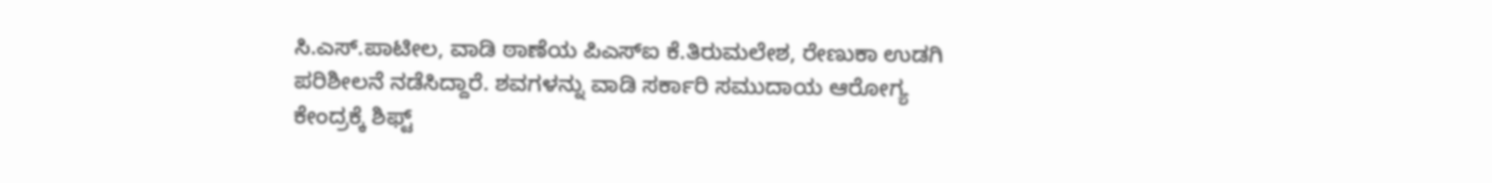ಸಿ.ಎಸ್.ಪಾಟೀಲ, ವಾಡಿ ಠಾಣೆಯ ಪಿಎಸ್ಐ ಕೆ.ತಿರುಮಲೇಶ, ರೇಣುಕಾ ಉಡಗಿ ಪರಿಶೀಲನೆ ನಡೆಸಿದ್ದಾರೆ. ಶವಗಳನ್ನು ವಾಡಿ ಸರ್ಕಾರಿ ಸಮುದಾಯ ಆರೋಗ್ಯ ಕೇಂದ್ರಕ್ಕೆ ಶಿಫ್ಟ್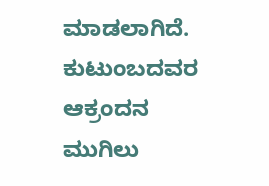ಮಾಡಲಾಗಿದೆ. ಕುಟುಂಬದವರ ಆಕ್ರಂದನ ಮುಗಿಲು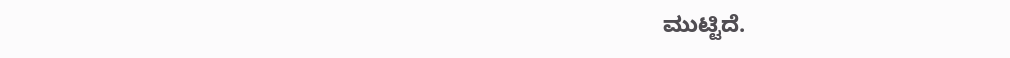ಮುಟ್ಟಿದೆ.